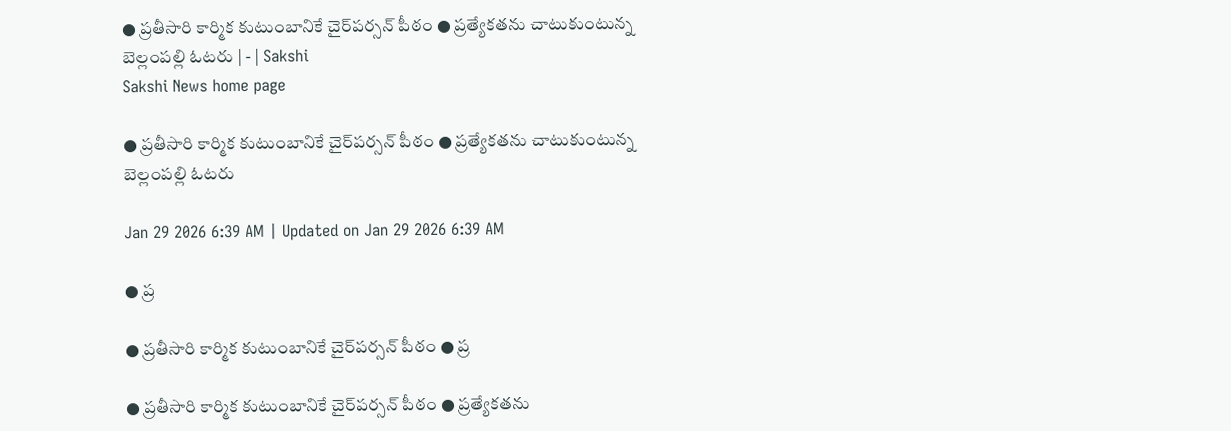● ప్రతీసారి కార్మిక కుటుంబానికే చైర్‌పర్సన్‌ పీఠం ● ప్రత్యేకతను చాటుకుంటున్న బెల్లంపల్లి ఓటరు | - | Sakshi
Sakshi News home page

● ప్రతీసారి కార్మిక కుటుంబానికే చైర్‌పర్సన్‌ పీఠం ● ప్రత్యేకతను చాటుకుంటున్న బెల్లంపల్లి ఓటరు

Jan 29 2026 6:39 AM | Updated on Jan 29 2026 6:39 AM

● ప్ర

● ప్రతీసారి కార్మిక కుటుంబానికే చైర్‌పర్సన్‌ పీఠం ● ప్ర

● ప్రతీసారి కార్మిక కుటుంబానికే చైర్‌పర్సన్‌ పీఠం ● ప్రత్యేకతను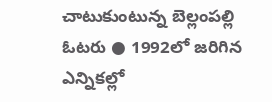చాటుకుంటున్న బెల్లంపల్లి ఓటరు ● 1992లో జరిగిన ఎన్నికల్లో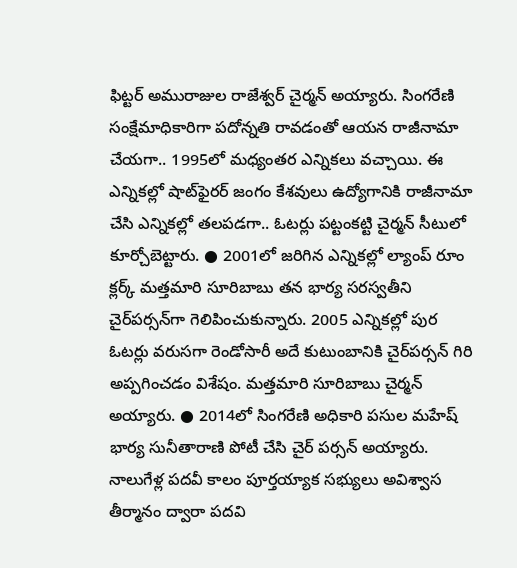ఫిట్టర్‌ అమురాజుల రాజేశ్వర్‌ చైర్మన్‌ అయ్యారు. సింగరేణి సంక్షేమాధికారిగా పదోన్నతి రావడంతో ఆయన రాజీనామా చేయగా.. 1995లో మధ్యంతర ఎన్నికలు వచ్చాయి. ఈ ఎన్నికల్లో షాట్‌ఫైరర్‌ జంగం కేశవులు ఉద్యోగానికి రాజీనామా చేసి ఎన్నికల్లో తలపడగా.. ఓటర్లు పట్టంకట్టి చైర్మన్‌ సీటులో కూర్చోబెట్టారు. ● 2001లో జరిగిన ఎన్నికల్లో ల్యాంప్‌ రూం క్లర్క్‌ మత్తమారి సూరిబాబు తన భార్య సరస్వతీని చైర్‌పర్సన్‌గా గెలిపించుకున్నారు. 2005 ఎన్నికల్లో పుర ఓటర్లు వరుసగా రెండోసారీ అదే కుటుంబానికి చైర్‌పర్సన్‌ గిరి అప్పగించడం విశేషం. మత్తమారి సూరిబాబు చైర్మన్‌ అయ్యారు. ● 2014లో సింగరేణి అధికారి పసుల మహేష్‌ భార్య సునీతారాణి పోటీ చేసి చైర్‌ పర్సన్‌ అయ్యారు. నాలుగేళ్ల పదవీ కాలం పూర్తయ్యాక సభ్యులు అవిశ్వాస తీర్మానం ద్వారా పదవి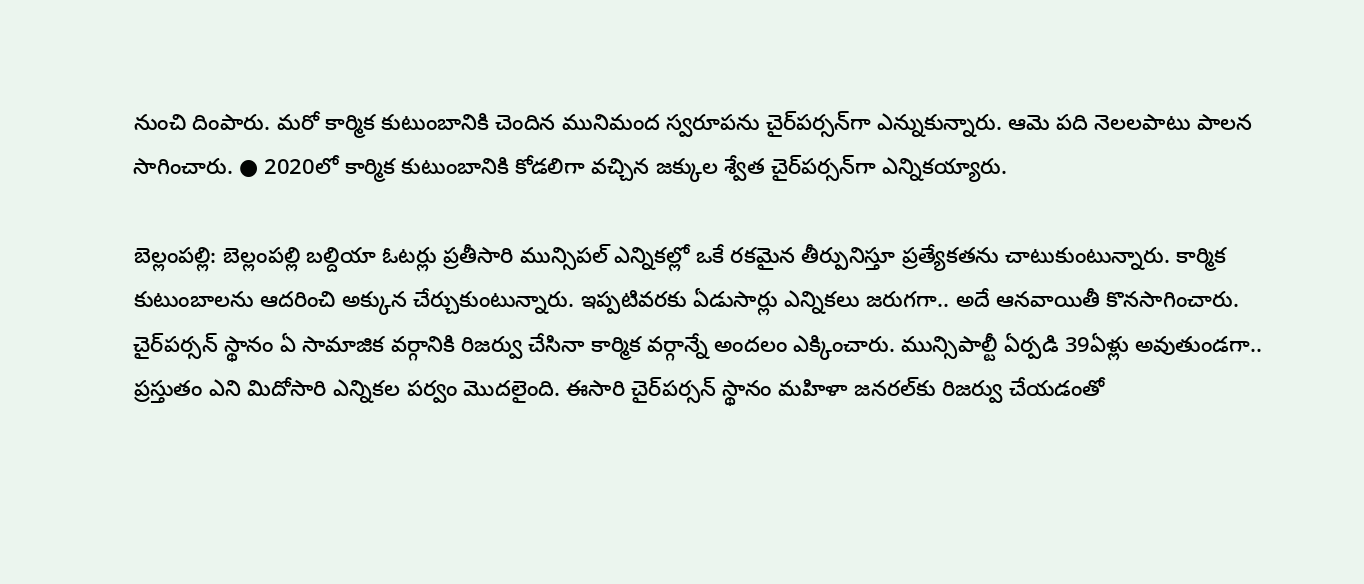నుంచి దింపారు. మరో కార్మిక కుటుంబానికి చెందిన మునిమంద స్వరూపను చైర్‌పర్సన్‌గా ఎన్నుకున్నారు. ఆమె పది నెలలపాటు పాలన సాగించారు. ● 2020లో కార్మిక కుటుంబానికి కోడలిగా వచ్చిన జక్కుల శ్వేత చైర్‌పర్సన్‌గా ఎన్నికయ్యారు.

బెల్లంపల్లి: బెల్లంపల్లి బల్దియా ఓటర్లు ప్రతీసారి మున్సిపల్‌ ఎన్నికల్లో ఒకే రకమైన తీర్పునిస్తూ ప్రత్యేకతను చాటుకుంటున్నారు. కార్మిక కుటుంబాలను ఆదరించి అక్కున చేర్చుకుంటున్నారు. ఇప్పటివరకు ఏడుసార్లు ఎన్నికలు జరుగగా.. అదే ఆనవాయితీ కొనసాగించారు. చైర్‌పర్సన్‌ స్థానం ఏ సామాజిక వర్గానికి రిజర్వు చేసినా కార్మిక వర్గాన్నే అందలం ఎక్కించారు. మున్సిపాల్టీ ఏర్పడి 39ఏళ్లు అవుతుండగా.. ప్రస్తుతం ఎని మిదోసారి ఎన్నికల పర్వం మొదలైంది. ఈసారి చైర్‌పర్సన్‌ స్థానం మహిళా జనరల్‌కు రిజర్వు చేయడంతో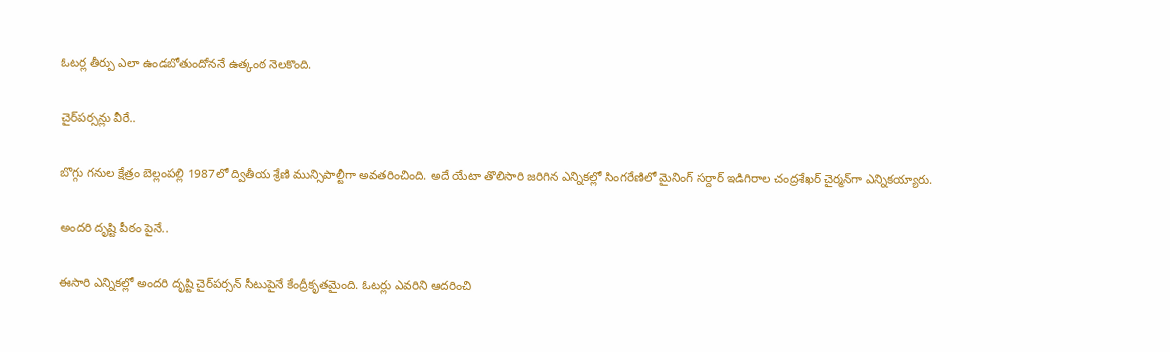ఓటర్ల తీర్పు ఎలా ఉండబోతుందోననే ఉత్కంఠ నెలకొంది.

చైర్‌పర్సన్లు వీరే..

బొగ్గు గనుల క్షేత్రం బెల్లంపల్లి 1987లో ద్వితీయ శ్రేణి మున్సిపాల్టీగా అవతరించింది. అదే యేటా తొలిసారి జరిగిన ఎన్నికల్లో సింగరేణిలో మైనింగ్‌ సర్దార్‌ ఇడిగిరాల చంద్రశేఖర్‌ చైర్మన్‌గా ఎన్నికయ్యారు.

అందరి దృష్టి పీఠం పైనే..

ఈసారి ఎన్నికల్లో అందరి దృష్టి చైర్‌పర్సన్‌ సీటుపైనే కేంద్రీకృతమైంది. ఓటర్లు ఎవరిని ఆదరించి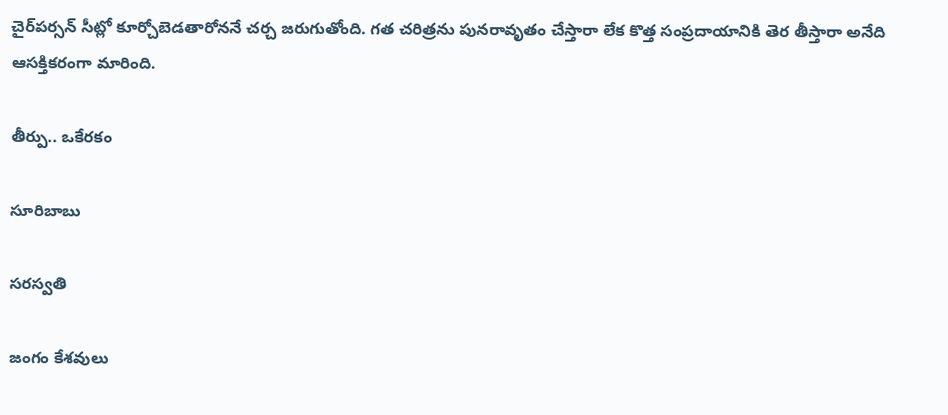చైర్‌పర్సన్‌ సీట్లో కూర్చోబెడతారోననే చర్చ జరుగుతోంది. గత చరిత్రను పునరావృతం చేస్తారా లేక కొత్త సంప్రదాయానికి తెర తీస్తారా అనేది ఆసక్తికరంగా మారింది.

తీర్పు.. ఒకేరకం

సూరిబాబు

సరస్వతి

జంగం కేశవులు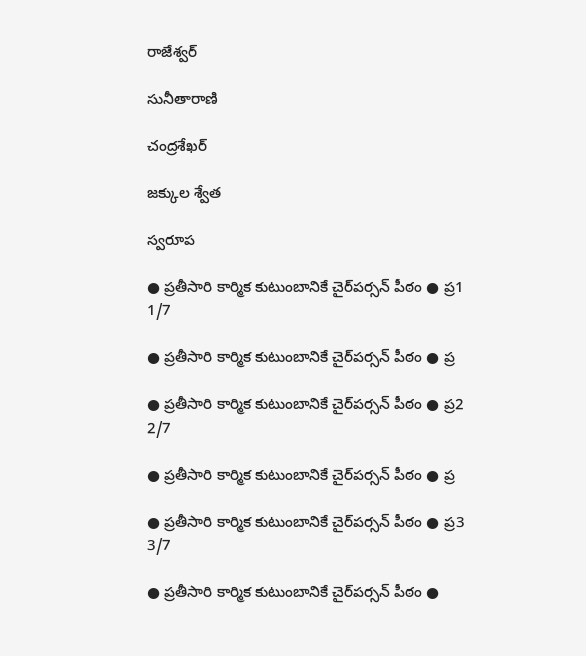రాజేశ్వర్‌

సునీతారాణి

చంద్రశేఖర్‌

జక్కుల శ్వేత

స్వరూప

● ప్రతీసారి కార్మిక కుటుంబానికే చైర్‌పర్సన్‌ పీఠం ● ప్ర1
1/7

● ప్రతీసారి కార్మిక కుటుంబానికే చైర్‌పర్సన్‌ పీఠం ● ప్ర

● ప్రతీసారి కార్మిక కుటుంబానికే చైర్‌పర్సన్‌ పీఠం ● ప్ర2
2/7

● ప్రతీసారి కార్మిక కుటుంబానికే చైర్‌పర్సన్‌ పీఠం ● ప్ర

● ప్రతీసారి కార్మిక కుటుంబానికే చైర్‌పర్సన్‌ పీఠం ● ప్ర3
3/7

● ప్రతీసారి కార్మిక కుటుంబానికే చైర్‌పర్సన్‌ పీఠం ●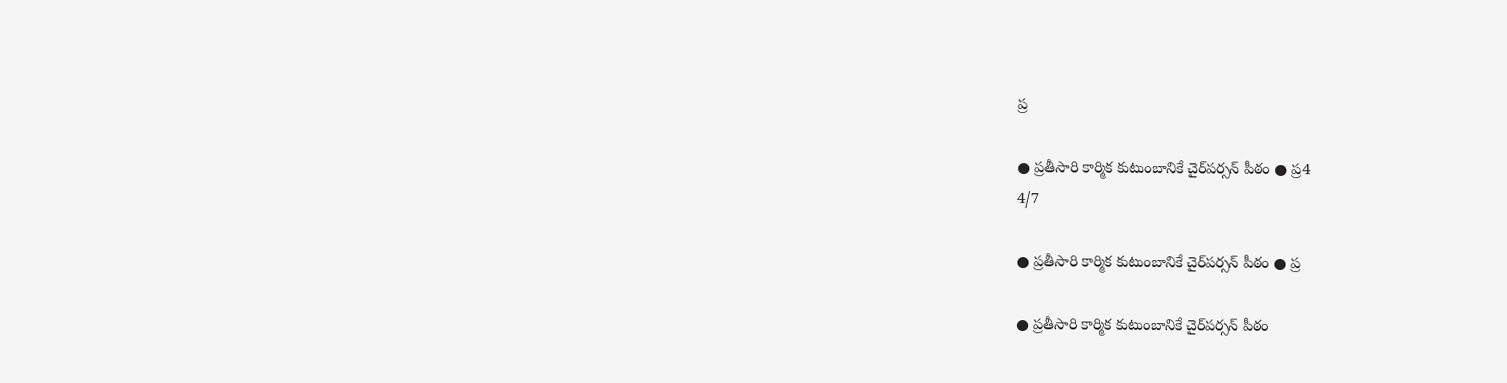ప్ర

● ప్రతీసారి కార్మిక కుటుంబానికే చైర్‌పర్సన్‌ పీఠం ● ప్ర4
4/7

● ప్రతీసారి కార్మిక కుటుంబానికే చైర్‌పర్సన్‌ పీఠం ● ప్ర

● ప్రతీసారి కార్మిక కుటుంబానికే చైర్‌పర్సన్‌ పీఠం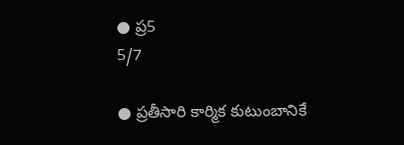● ప్ర5
5/7

● ప్రతీసారి కార్మిక కుటుంబానికే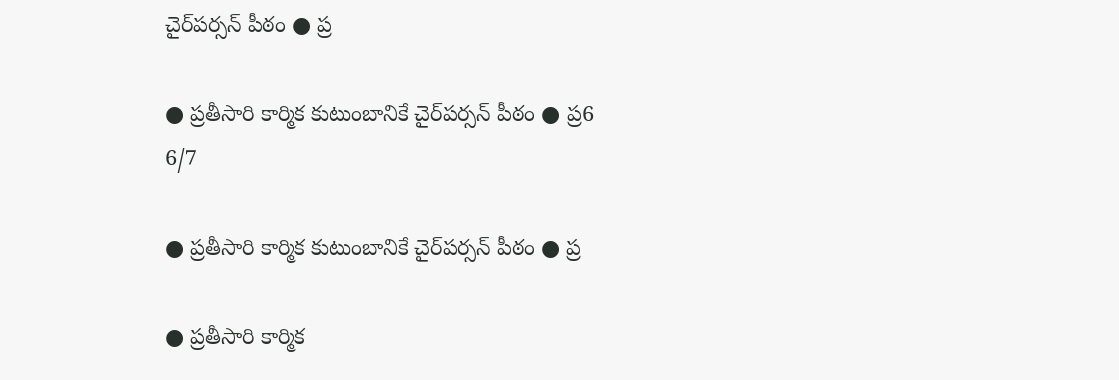చైర్‌పర్సన్‌ పీఠం ● ప్ర

● ప్రతీసారి కార్మిక కుటుంబానికే చైర్‌పర్సన్‌ పీఠం ● ప్ర6
6/7

● ప్రతీసారి కార్మిక కుటుంబానికే చైర్‌పర్సన్‌ పీఠం ● ప్ర

● ప్రతీసారి కార్మిక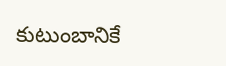కుటుంబానికే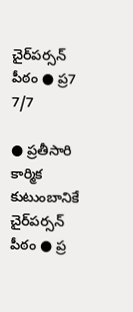చైర్‌పర్సన్‌ పీఠం ● ప్ర7
7/7

● ప్రతీసారి కార్మిక కుటుంబానికే చైర్‌పర్సన్‌ పీఠం ● ప్ర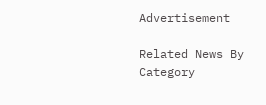Advertisement

Related News By Category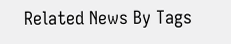Related News By Tags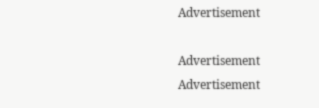Advertisement

Advertisement
Advertisement